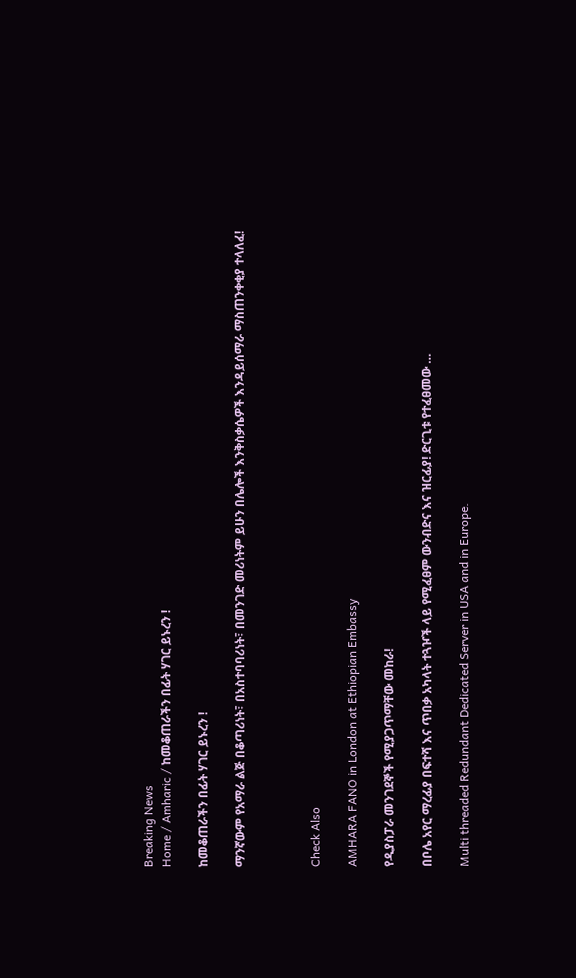Breaking News
Home / Amharic / ከመቆጠራችን በፊት ሃገር ይኑረን !

ከመቆጠራችን በፊት ሃገር ይኑረን !

ማንኛውም የአማራ ልጅ በቆጣሪነት፣ በአስተባባሪነት፣ በመንገድ መሪነትም ይሁን በሌሎች እንቅስቃሴዎች እንዳይሰማራ ማስጠንቀቂያ ተላለፈ!



Check Also

AMHARA FANO in London at Ethiopian Embassy

የዲያስፓራ መንገደኞች የሚያጋጥማቸው መከራ!

በቦሌ አየር ማረፊያ በፍተሻ እና ጥበቃ አካላት ተጓዦች ላይ የሚፈፀም ውንብድና እና ዝርፊያ! ድርጊቱ የተፈፀመው …

Multi threaded Redundant Dedicated Server in USA and in Europe.